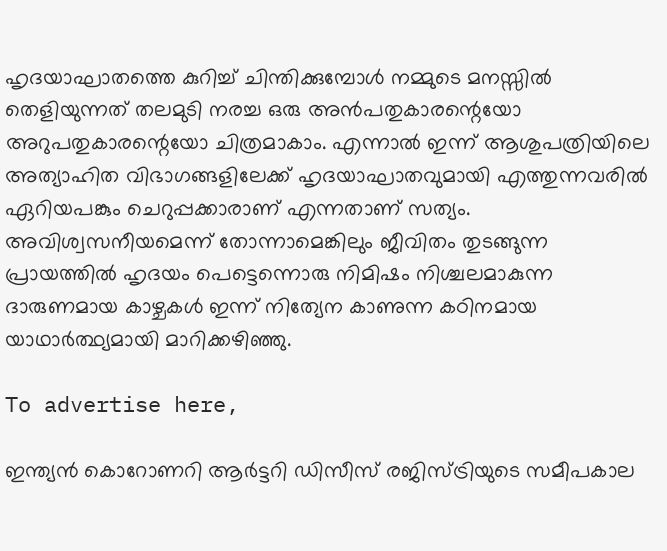ഹൃദയാഘാതത്തെ കുറിച്ച് ചിന്തിക്കുമ്പോൾ നമ്മുടെ മനസ്സിൽ തെളിയുന്നത് തലമുടി നരച്ച ഒരു അൻപതുകാരന്റെയോ അറുപതുകാരന്റെയോ ചിത്രമാകാം. എന്നാൽ ഇന്ന് ആശുപത്രിയിലെ അത്യാഹിത വിഭാഗങ്ങളിലേക്ക് ഹൃദയാഘാതവുമായി എത്തുന്നവരിൽ ഏറിയപങ്കും ചെറുപ്പക്കാരാണ് എന്നതാണ് സത്യം. അവിശ്വസനീയമെന്ന് തോന്നാമെങ്കിലും ജീവിതം തുടങ്ങുന്ന പ്രായത്തിൽ ഹൃദയം പെട്ടെന്നൊരു നിമിഷം നിശ്ചലമാകുന്ന ദാരുണമായ കാഴ്ചകൾ ഇന്ന് നിത്യേന കാണുന്ന കഠിനമായ യാഥാർത്ഥ്യമായി മാറിക്കഴിഞ്ഞു.

To advertise here,

ഇന്ത്യൻ കൊറോണറി ആർട്ടറി ഡിസീസ് രജിസ്ട്രിയുടെ സമീപകാല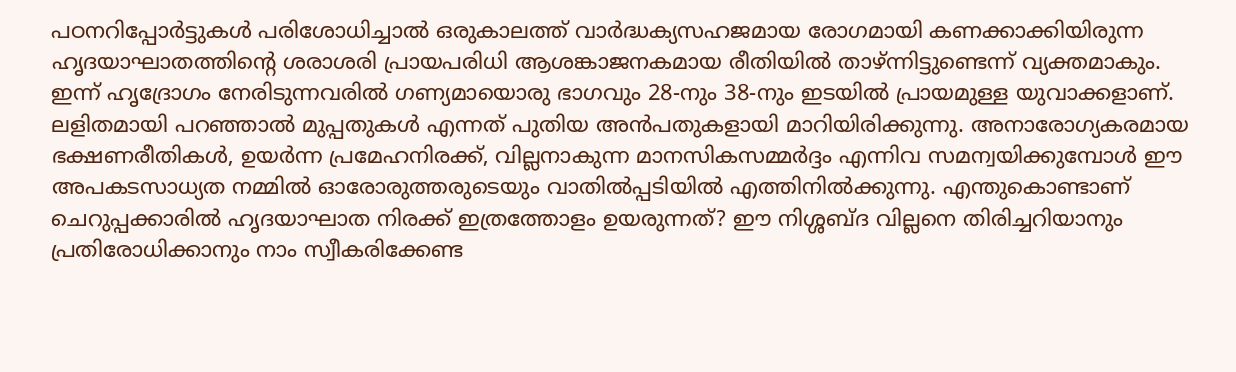പഠനറിപ്പോർട്ടുകൾ പരിശോധിച്ചാൽ ഒരുകാലത്ത് വാർദ്ധക്യസഹജമായ രോഗമായി കണക്കാക്കിയിരുന്ന ഹൃദയാഘാതത്തിന്റെ ശരാശരി പ്രായപരിധി ആശങ്കാജനകമായ രീതിയിൽ താഴ്ന്നിട്ടുണ്ടെന്ന് വ്യക്തമാകും. ഇന്ന് ഹൃദ്രോഗം നേരിടുന്നവരിൽ ഗണ്യമായൊരു ഭാഗവും 28-നും 38-നും ഇടയിൽ പ്രായമുള്ള യുവാക്കളാണ്. ലളിതമായി പറഞ്ഞാൽ മുപ്പതുകൾ എന്നത് പുതിയ അൻപതുകളായി മാറിയിരിക്കുന്നു. അനാരോഗ്യകരമായ ഭക്ഷണരീതികൾ, ഉയർന്ന പ്രമേഹനിരക്ക്, വില്ലനാകുന്ന മാനസികസമ്മർദ്ദം എന്നിവ സമന്വയിക്കുമ്പോൾ ഈ അപകടസാധ്യത നമ്മിൽ ഓരോരുത്തരുടെയും വാതിൽപ്പടിയിൽ എത്തിനിൽക്കുന്നു. എന്തുകൊണ്ടാണ് ചെറുപ്പക്കാരിൽ ഹൃദയാഘാത നിരക്ക് ഇത്രത്തോളം ഉയരുന്നത്? ഈ നിശ്ശബ്ദ വില്ലനെ തിരിച്ചറിയാനും പ്രതിരോധിക്കാനും നാം സ്വീകരിക്കേണ്ട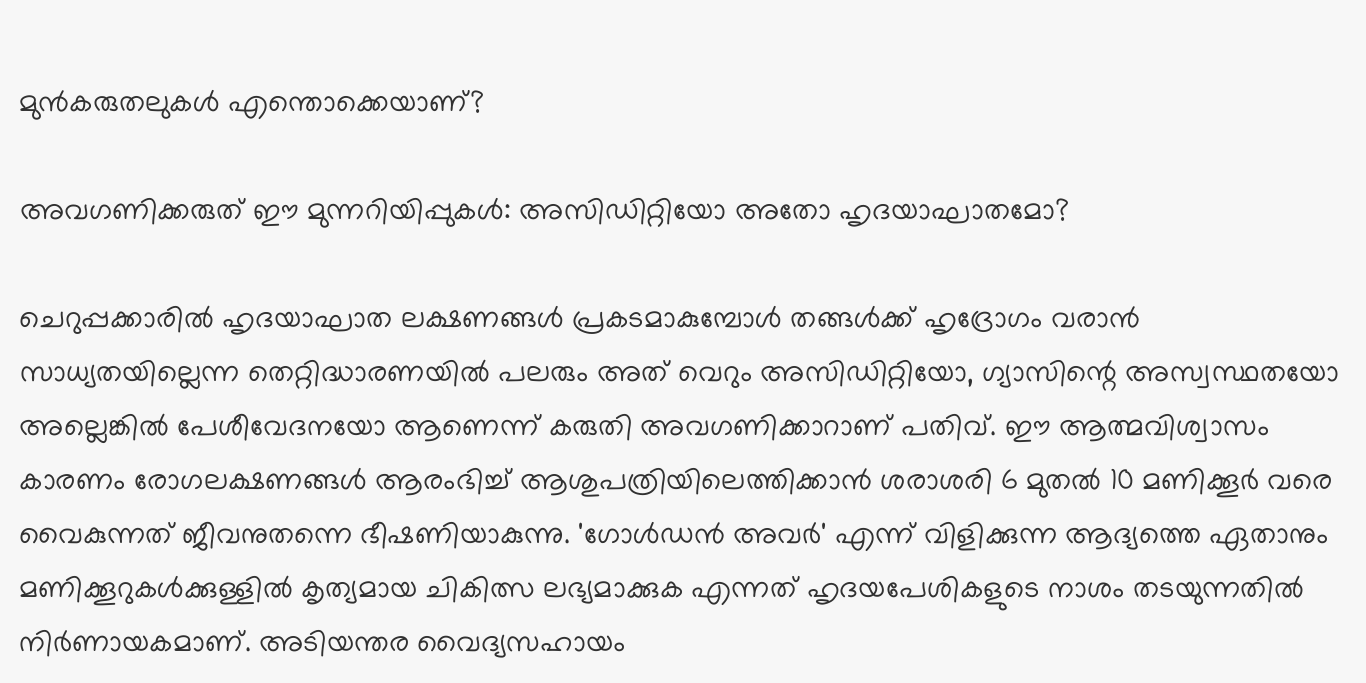മുൻകരുതലുകൾ എന്തൊക്കെയാണ്?

അവഗണിക്കരുത് ഈ മുന്നറിയിപ്പുകൾ: അസിഡിറ്റിയോ അതോ ഹൃദയാഘാതമോ?

ചെറുപ്പക്കാരിൽ ഹൃദയാഘാത ലക്ഷണങ്ങൾ പ്രകടമാകുമ്പോൾ തങ്ങൾക്ക് ഹൃദ്രോഗം വരാൻ സാധ്യതയില്ലെന്ന തെറ്റിദ്ധാരണയിൽ പലരും അത് വെറും അസിഡിറ്റിയോ, ഗ്യാസിന്റെ അസ്വസ്ഥതയോ അല്ലെങ്കിൽ പേശീവേദനയോ ആണെന്ന് കരുതി അവഗണിക്കാറാണ് പതിവ്. ഈ ആത്മവിശ്വാസം കാരണം രോഗലക്ഷണങ്ങൾ ആരംഭിച്ച് ആശുപത്രിയിലെത്തിക്കാൻ ശരാശരി 6 മുതൽ 10 മണിക്കൂർ വരെ വൈകുന്നത് ജീവനുതന്നെ ഭീഷണിയാകുന്നു. 'ഗോൾഡൻ അവർ' എന്ന് വിളിക്കുന്ന ആദ്യത്തെ ഏതാനും മണിക്കൂറുകൾക്കുള്ളിൽ കൃത്യമായ ചികിത്സ ലഭ്യമാക്കുക എന്നത് ഹൃദയപേശികളുടെ നാശം തടയുന്നതിൽ നിർണായകമാണ്. അടിയന്തര വൈദ്യസഹായം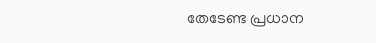തേടേണ്ട പ്രധാന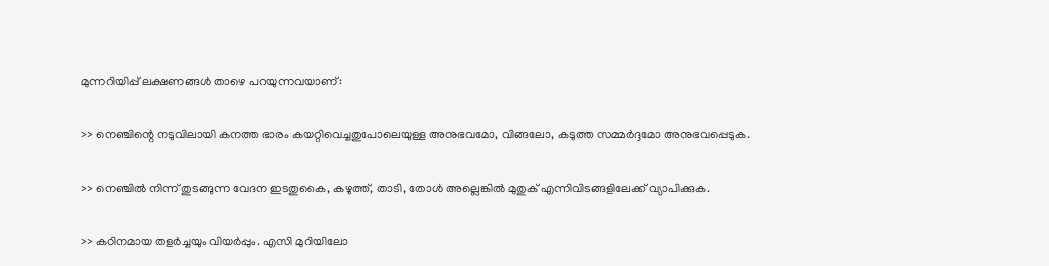മുന്നറിയിപ്പ് ലക്ഷണങ്ങൾ താഴെ പറയുന്നവയാണ്:

>> നെഞ്ചിന്റെ നടുവിലായി കനത്ത ഭാരം കയറ്റിവെച്ചതുപോലെയുള്ള അനുഭവമോ, വിങ്ങലോ, കടുത്ത സമ്മർദ്ദമോ അനുഭവപ്പെടുക.

>> നെഞ്ചിൽ നിന്ന് തുടങ്ങുന്ന വേദന ഇടതുകൈ, കഴുത്ത്, താടി, തോൾ അല്ലെങ്കിൽ മുതുക് എന്നിവിടങ്ങളിലേക്ക് വ്യാപിക്കുക.

>> കഠിനമായ തളർച്ചയും വിയർപ്പും. എസി മുറിയിലോ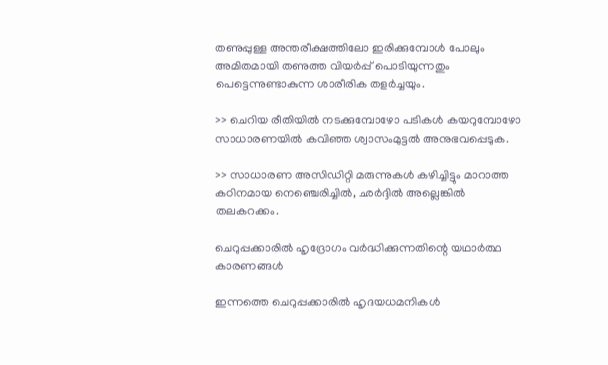തണുപ്പുള്ള അന്തരീക്ഷത്തിലോ ഇരിക്കുമ്പോൾ പോലും അമിതമായി തണുത്ത വിയർപ്പ് പൊടിയുന്നതും പെട്ടെന്നുണ്ടാകുന്ന ശാരീരിക തളർച്ചയും.

>> ചെറിയ രീതിയിൽ നടക്കുമ്പോഴോ പടികൾ കയറുമ്പോഴോ സാധാരണയിൽ കവിഞ്ഞ ശ്വാസംമുട്ടൽ അനുഭവപ്പെടുക.

>> സാധാരണ അസിഡിറ്റി മരുന്നുകൾ കഴിച്ചിട്ടും മാറാത്ത കഠിനമായ നെഞ്ചെരിച്ചിൽ, ഛർദ്ദിൽ അല്ലെങ്കിൽ തലകറക്കം.

ചെറുപ്പക്കാരിൽ ഹൃദ്രോഗം വർദ്ധിക്കുന്നതിന്റെ യഥാർത്ഥ കാരണങ്ങൾ

ഇന്നത്തെ ചെറുപ്പക്കാരിൽ ഹൃദയധമനികൾ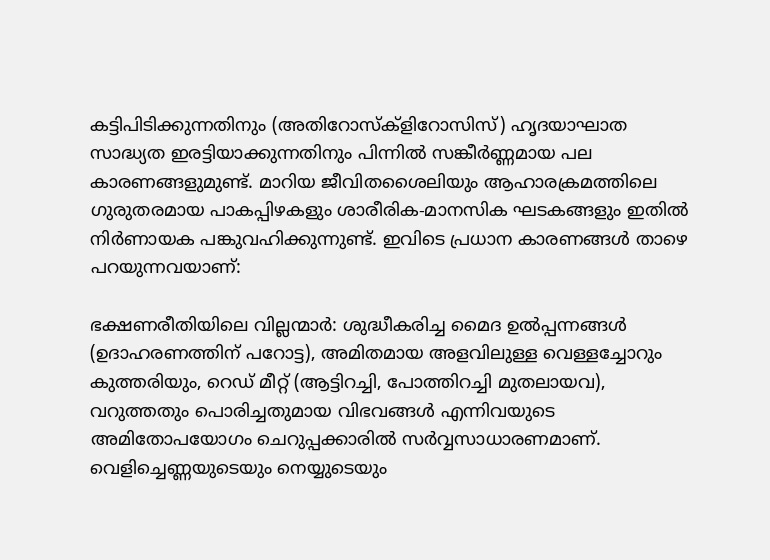കട്ടിപിടിക്കുന്നതിനും (അതിറോസ്‌ക്‌ളിറോസിസ്) ഹൃദയാഘാത സാദ്ധ്യത ഇരട്ടിയാക്കുന്നതിനും പിന്നിൽ സങ്കീർണ്ണമായ പല കാരണങ്ങളുമുണ്ട്. മാറിയ ജീവിതശൈലിയും ആഹാരക്രമത്തിലെ ഗുരുതരമായ പാകപ്പിഴകളും ശാരീരിക-മാനസിക ഘടകങ്ങളും ഇതിൽ നിർണായക പങ്കുവഹിക്കുന്നുണ്ട്. ഇവിടെ പ്രധാന കാരണങ്ങൾ താഴെ പറയുന്നവയാണ്:

ഭക്ഷണരീതിയിലെ വില്ലന്മാർ: ശുദ്ധീകരിച്ച മൈദ ഉൽപ്പന്നങ്ങൾ (ഉദാഹരണത്തിന് പറോട്ട), അമിതമായ അളവിലുള്ള വെള്ളച്ചോറും കുത്തരിയും, റെഡ് മീറ്റ് (ആട്ടിറച്ചി, പോത്തിറച്ചി മുതലായവ), വറുത്തതും പൊരിച്ചതുമായ വിഭവങ്ങൾ എന്നിവയുടെ അമിതോപയോഗം ചെറുപ്പക്കാരിൽ സർവ്വസാധാരണമാണ്. വെളിച്ചെണ്ണയുടെയും നെയ്യുടെയും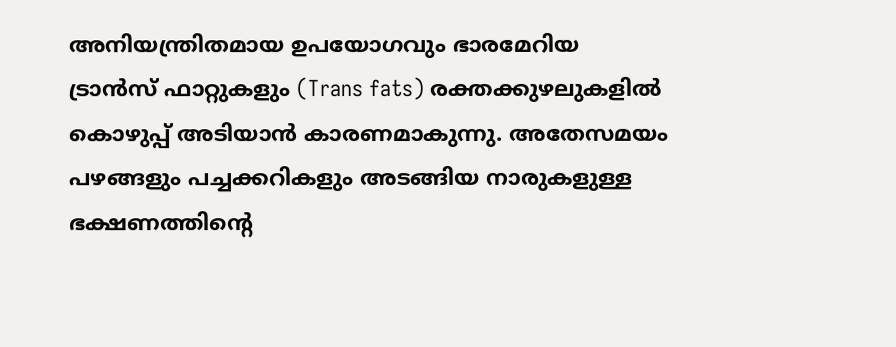അനിയന്ത്രിതമായ ഉപയോഗവും ഭാരമേറിയ ട്രാൻസ് ഫാറ്റുകളും (Trans fats) രക്തക്കുഴലുകളിൽ കൊഴുപ്പ് അടിയാൻ കാരണമാകുന്നു. അതേസമയം പഴങ്ങളും പച്ചക്കറികളും അടങ്ങിയ നാരുകളുള്ള ഭക്ഷണത്തിന്റെ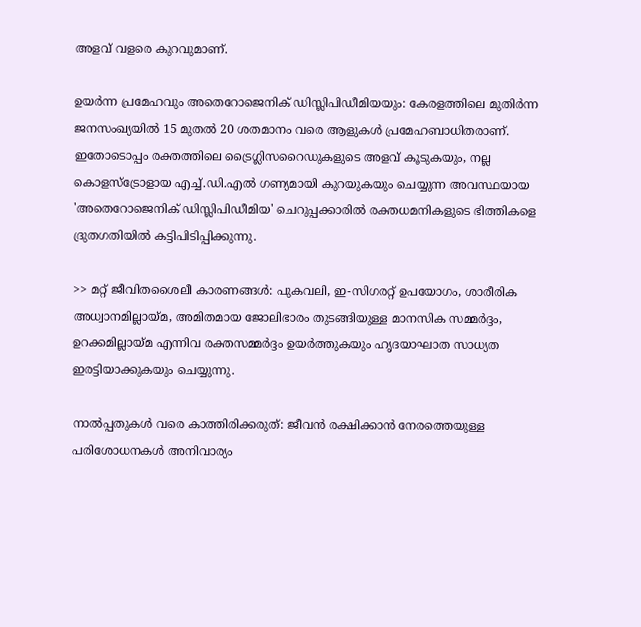അളവ് വളരെ കുറവുമാണ്.

ഉയർന്ന പ്രമേഹവും അതെറോജെനിക് ഡിസ്ലിപിഡീമിയയും: കേരളത്തിലെ മുതിർന്ന ജനസംഖ്യയിൽ 15 മുതൽ 20 ശതമാനം വരെ ആളുകൾ പ്രമേഹബാധിതരാണ്. ഇതോടൊപ്പം രക്തത്തിലെ ട്രൈഗ്ലിസറൈഡുകളുടെ അളവ് കൂടുകയും, നല്ല കൊളസ്ട്രോളായ എച്ച്.ഡി.എൽ ഗണ്യമായി കുറയുകയും ചെയ്യുന്ന അവസ്ഥയായ 'അതെറോജെനിക് ഡിസ്ലിപിഡീമിയ' ചെറുപ്പക്കാരിൽ രക്തധമനികളുടെ ഭിത്തികളെ ദ്രുതഗതിയിൽ കട്ടിപിടിപ്പിക്കുന്നു.

>> മറ്റ് ജീവിതശൈലീ കാരണങ്ങൾ: പുകവലി, ഇ-സിഗരറ്റ് ഉപയോഗം, ശാരീരിക അധ്വാനമില്ലായ്മ, അമിതമായ ജോലിഭാരം തുടങ്ങിയുള്ള മാനസിക സമ്മർദ്ദം, ഉറക്കമില്ലായ്മ എന്നിവ രക്തസമ്മർദ്ദം ഉയർത്തുകയും ഹൃദയാഘാത സാധ്യത ഇരട്ടിയാക്കുകയും ചെയ്യുന്നു.

നാൽപ്പതുകൾ വരെ കാത്തിരിക്കരുത്: ജീവൻ രക്ഷിക്കാൻ നേരത്തെയുള്ള പരിശോധനകൾ അനിവാര്യം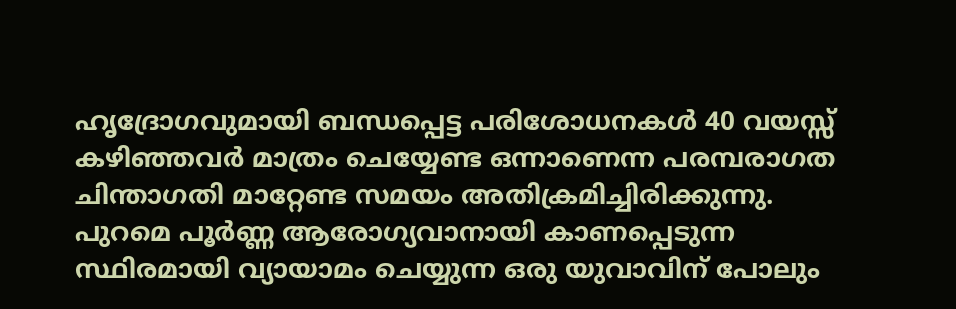ഹൃദ്രോഗവുമായി ബന്ധപ്പെട്ട പരിശോധനകൾ 40 വയസ്സ് കഴിഞ്ഞവർ മാത്രം ചെയ്യേണ്ട ഒന്നാണെന്ന പരമ്പരാഗത ചിന്താഗതി മാറ്റേണ്ട സമയം അതിക്രമിച്ചിരിക്കുന്നു. പുറമെ പൂർണ്ണ ആരോഗ്യവാനായി കാണപ്പെടുന്ന സ്ഥിരമായി വ്യായാമം ചെയ്യുന്ന ഒരു യുവാവിന് പോലും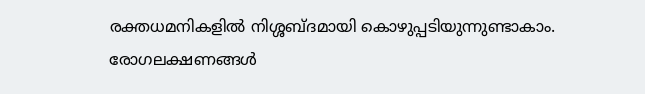രക്തധമനികളിൽ നിശ്ശബ്ദമായി കൊഴുപ്പടിയുന്നുണ്ടാകാം. രോഗലക്ഷണങ്ങൾ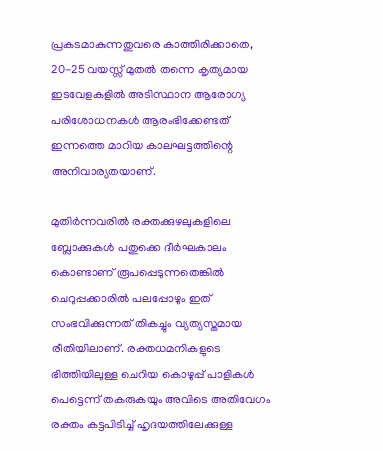പ്രകടമാകുന്നതുവരെ കാത്തിരിക്കാതെ, 20-25 വയസ്സ് മുതൽ തന്നെ കൃത്യമായ ഇടവേളകളിൽ അടിസ്ഥാന ആരോഗ്യ പരിശോധനകൾ ആരംഭിക്കേണ്ടത് ഇന്നത്തെ മാറിയ കാലഘട്ടത്തിന്റെ അനിവാര്യതയാണ്.

മുതിർന്നവരിൽ രക്തക്കുഴലുകളിലെ ബ്ലോക്കുകൾ പതുക്കെ ദീർഘകാലം കൊണ്ടാണ് രൂപപ്പെടുന്നതെങ്കിൽ ചെറുപ്പക്കാരിൽ പലപ്പോഴും ഇത് സംഭവിക്കുന്നത് തികച്ചും വ്യത്യസ്തമായ രീതിയിലാണ്. രക്തധമനികളുടെ ഭിത്തിയിലുള്ള ചെറിയ കൊഴുപ്പ് പാളികൾ പെട്ടെന്ന് തകരുകയും അവിടെ അതിവേഗം രക്തം കട്ടപിടിച്ച് ഹൃദയത്തിലേക്കുള്ള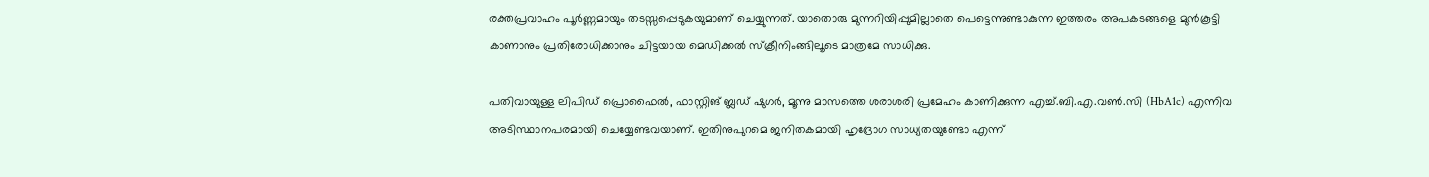രക്തപ്രവാഹം പൂർണ്ണമായും തടസ്സപ്പെടുകയുമാണ് ചെയ്യുന്നത്. യാതൊരു മുന്നറിയിപ്പുമില്ലാതെ പെട്ടെന്നുണ്ടാകുന്ന ഇത്തരം അപകടങ്ങളെ മുൻകൂട്ടി കാണാനും പ്രതിരോധിക്കാനും ചിട്ടയായ മെഡിക്കൽ സ്ക്രീനിംങ്ങിലൂടെ മാത്രമേ സാധിക്കു.

പതിവായുള്ള ലിപിഡ് പ്രൊഫൈൽ, ഫാസ്റ്റിങ് ബ്ലഡ് ഷുഗർ, മൂന്നു മാസത്തെ ശരാശരി പ്രമേഹം കാണിക്കുന്ന എച്ച്.ബി.എ.വൺ.സി (HbA1c) എന്നിവ അടിസ്ഥാനപരമായി ചെയ്യേണ്ടവയാണ്. ഇതിനുപുറമെ ജനിതകമായി ഹൃദ്രോഗ സാധ്യതയുണ്ടോ എന്ന്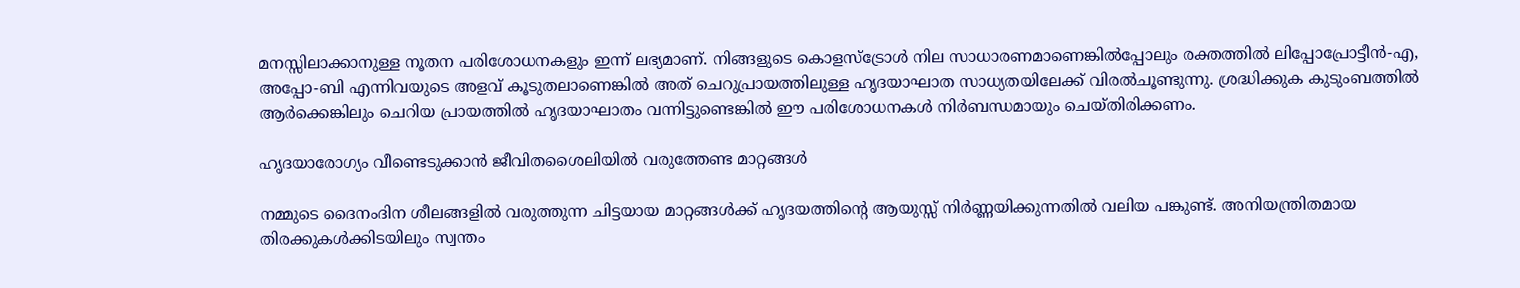മനസ്സിലാക്കാനുള്ള നൂതന പരിശോധനകളും ഇന്ന് ലഭ്യമാണ്. നിങ്ങളുടെ കൊളസ്ട്രോൾ നില സാധാരണമാണെങ്കിൽപ്പോലും രക്തത്തിൽ ലിപ്പോപ്രോട്ടീൻ-എ, അപ്പോ-ബി എന്നിവയുടെ അളവ് കൂടുതലാണെങ്കിൽ അത് ചെറുപ്രായത്തിലുള്ള ഹൃദയാഘാത സാധ്യതയിലേക്ക് വിരൽചൂണ്ടുന്നു. ശ്രദ്ധിക്കുക കുടുംബത്തിൽ ആർക്കെങ്കിലും ചെറിയ പ്രായത്തിൽ ഹൃദയാഘാതം വന്നിട്ടുണ്ടെങ്കിൽ ഈ പരിശോധനകൾ നിർബന്ധമായും ചെയ്തിരിക്കണം.

ഹൃദയാരോഗ്യം വീണ്ടെടുക്കാൻ ജീവിതശൈലിയിൽ വരുത്തേണ്ട മാറ്റങ്ങൾ

നമ്മുടെ ദൈനംദിന ശീലങ്ങളിൽ വരുത്തുന്ന ചിട്ടയായ മാറ്റങ്ങൾക്ക് ഹൃദയത്തിന്റെ ആയുസ്സ് നിർണ്ണയിക്കുന്നതിൽ വലിയ പങ്കുണ്ട്. അനിയന്ത്രിതമായ തിരക്കുകൾക്കിടയിലും സ്വന്തം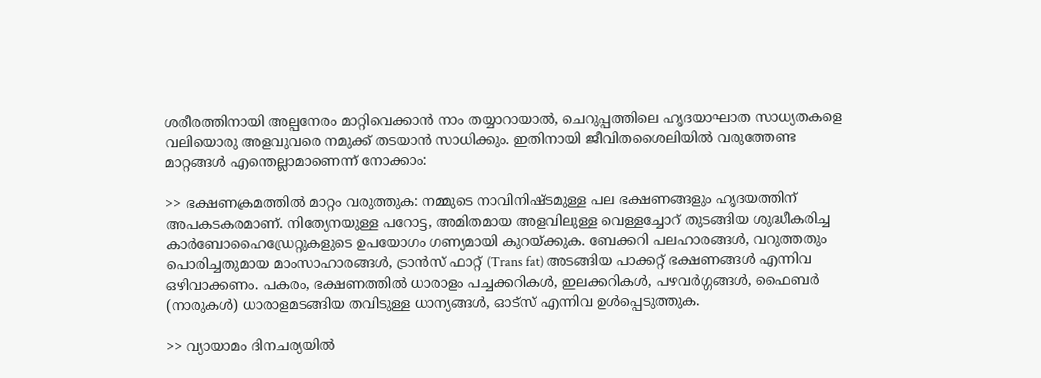ശരീരത്തിനായി അല്പനേരം മാറ്റിവെക്കാൻ നാം തയ്യാറായാൽ, ചെറുപ്പത്തിലെ ഹൃദയാഘാത സാധ്യതകളെ വലിയൊരു അളവുവരെ നമുക്ക് തടയാൻ സാധിക്കും. ഇതിനായി ജീവിതശൈലിയിൽ വരുത്തേണ്ട മാറ്റങ്ങൾ എന്തെല്ലാമാണെന്ന് നോക്കാം:

>> ഭക്ഷണക്രമത്തിൽ മാറ്റം വരുത്തുക: നമ്മുടെ നാവിനിഷ്ടമുള്ള പല ഭക്ഷണങ്ങളും ഹൃദയത്തിന് അപകടകരമാണ്. നിത്യേനയുള്ള പറോട്ട, അമിതമായ അളവിലുള്ള വെള്ളച്ചോറ് തുടങ്ങിയ ശുദ്ധീകരിച്ച കാർബോഹൈഡ്രേറ്റുകളുടെ ഉപയോഗം ഗണ്യമായി കുറയ്ക്കുക. ബേക്കറി പലഹാരങ്ങൾ, വറുത്തതും പൊരിച്ചതുമായ മാംസാഹാരങ്ങൾ, ട്രാൻസ് ഫാറ്റ് (Trans fat) അടങ്ങിയ പാക്കറ്റ് ഭക്ഷണങ്ങൾ എന്നിവ ഒഴിവാക്കണം. പകരം, ഭക്ഷണത്തിൽ ധാരാളം പച്ചക്കറികൾ, ഇലക്കറികൾ, പഴവർഗ്ഗങ്ങൾ, ഫൈബർ (നാരുകൾ) ധാരാളമടങ്ങിയ തവിടുള്ള ധാന്യങ്ങൾ, ഓട്സ് എന്നിവ ഉൾപ്പെടുത്തുക.

>> വ്യായാമം ദിനചര്യയിൽ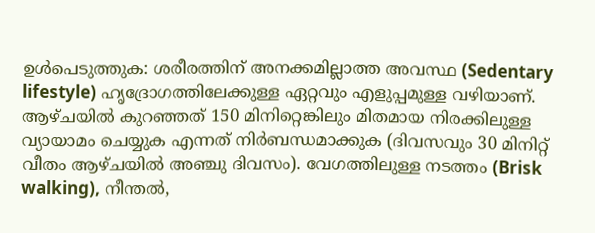ഉൾപെടുത്തുക: ശരീരത്തിന് അനക്കമില്ലാത്ത അവസ്ഥ (Sedentary lifestyle) ഹൃദ്രോഗത്തിലേക്കുള്ള ഏറ്റവും എളുപ്പമുള്ള വഴിയാണ്. ആഴ്ചയിൽ കുറഞ്ഞത് 150 മിനിറ്റെങ്കിലും മിതമായ നിരക്കിലുള്ള വ്യായാമം ചെയ്യുക എന്നത് നിർബന്ധമാക്കുക (ദിവസവും 30 മിനിറ്റ് വീതം ആഴ്ചയിൽ അഞ്ചു ദിവസം). വേഗത്തിലുള്ള നടത്തം (Brisk walking), നീന്തൽ,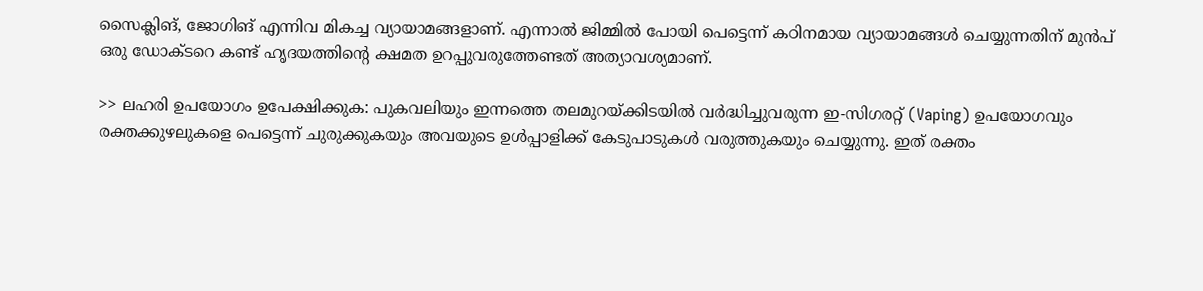സൈക്ലിങ്, ജോഗിങ് എന്നിവ മികച്ച വ്യായാമങ്ങളാണ്. എന്നാൽ ജിമ്മിൽ പോയി പെട്ടെന്ന് കഠിനമായ വ്യായാമങ്ങൾ ചെയ്യുന്നതിന് മുൻപ് ഒരു ഡോക്ടറെ കണ്ട് ഹൃദയത്തിന്റെ ക്ഷമത ഉറപ്പുവരുത്തേണ്ടത് അത്യാവശ്യമാണ്.

>> ലഹരി ഉപയോഗം ഉപേക്ഷിക്കുക: പുകവലിയും ഇന്നത്തെ തലമുറയ്ക്കിടയിൽ വർദ്ധിച്ചുവരുന്ന ഇ-സിഗരറ്റ് (Vaping) ഉപയോഗവും രക്തക്കുഴലുകളെ പെട്ടെന്ന് ചുരുക്കുകയും അവയുടെ ഉൾപ്പാളിക്ക് കേടുപാടുകൾ വരുത്തുകയും ചെയ്യുന്നു. ഇത് രക്തം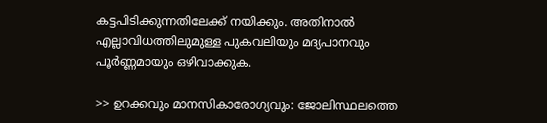കട്ടപിടിക്കുന്നതിലേക്ക് നയിക്കും. അതിനാൽ എല്ലാവിധത്തിലുമുള്ള പുകവലിയും മദ്യപാനവും പൂർണ്ണമായും ഒഴിവാക്കുക.

>> ഉറക്കവും മാനസികാരോഗ്യവും: ജോലിസ്ഥലത്തെ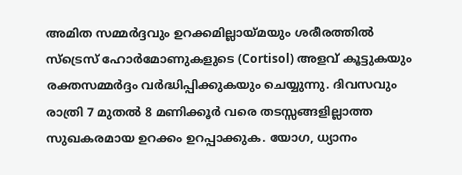അമിത സമ്മർദ്ദവും ഉറക്കമില്ലായ്മയും ശരീരത്തിൽ സ്ട്രെസ് ഹോർമോണുകളുടെ (Cortisol) അളവ് കൂട്ടുകയും രക്തസമ്മർദ്ദം വർദ്ധിപ്പിക്കുകയും ചെയ്യുന്നു. ദിവസവും രാത്രി 7 മുതൽ 8 മണിക്കൂർ വരെ തടസ്സങ്ങളില്ലാത്ത സുഖകരമായ ഉറക്കം ഉറപ്പാക്കുക. യോഗ, ധ്യാനം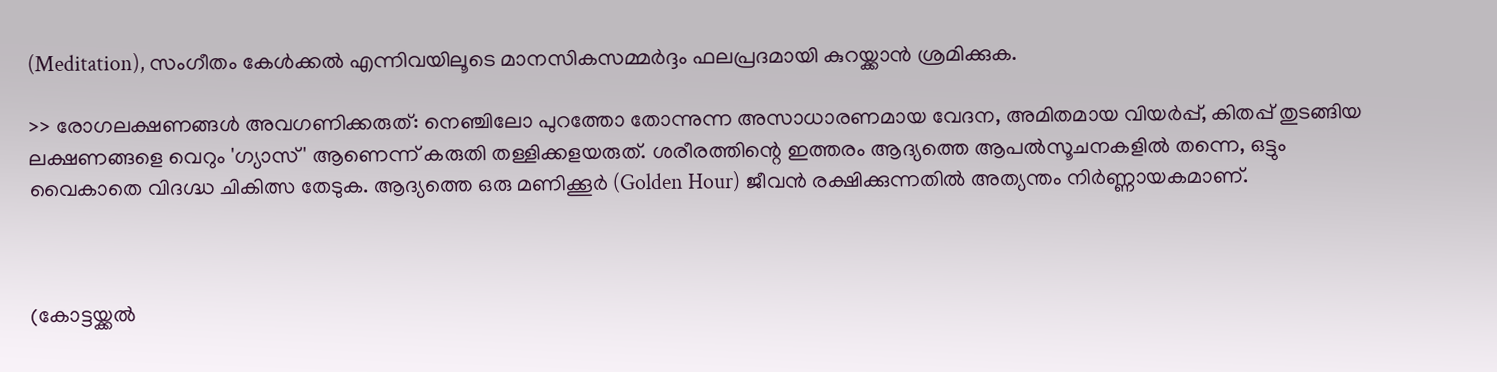(Meditation), സംഗീതം കേൾക്കൽ എന്നിവയിലൂടെ മാനസികസമ്മർദ്ദം ഫലപ്രദമായി കുറയ്ക്കാൻ ശ്രമിക്കുക.

>> രോഗലക്ഷണങ്ങൾ അവഗണിക്കരുത്: നെഞ്ചിലോ പുറത്തോ തോന്നുന്ന അസാധാരണമായ വേദന, അമിതമായ വിയർപ്പ്, കിതപ്പ് തുടങ്ങിയ ലക്ഷണങ്ങളെ വെറും 'ഗ്യാസ്' ആണെന്ന് കരുതി തള്ളിക്കളയരുത്. ശരീരത്തിന്റെ ഇത്തരം ആദ്യത്തെ ആപൽസൂചനകളിൽ തന്നെ, ഒട്ടും വൈകാതെ വിദഗ്ദ്ധ ചികിത്സ തേടുക. ആദ്യത്തെ ഒരു മണിക്കൂർ (Golden Hour) ജീവൻ രക്ഷിക്കുന്നതിൽ അത്യന്തം നിർണ്ണായകമാണ്.



(കോട്ടയ്ക്കൽ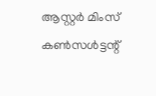ആസ്റ്റർ മിംസ് കൺസൾട്ടന്റ്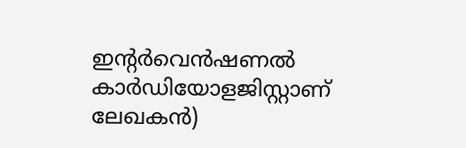ഇന്റർവെൻഷണൽ കാർഡിയോളജിസ്റ്റാണ് ലേഖകൻ)